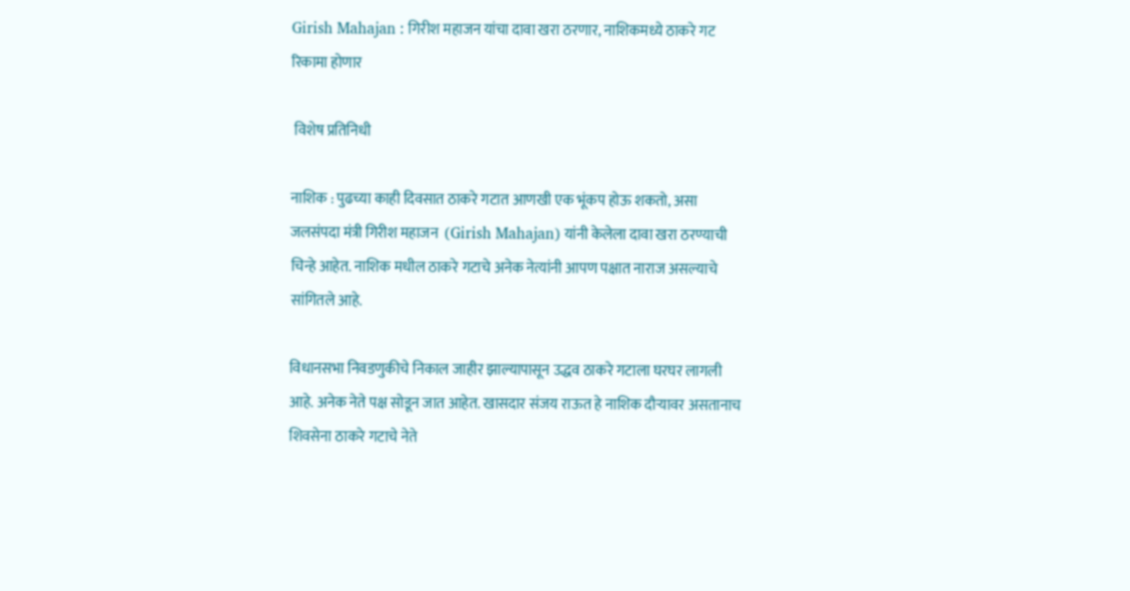Girish Mahajan : गिरीश महाजन यांचा दावा खरा ठरणार, नाशिकमध्ये ठाकरे गट रिकामा होणार

 विशेष प्रतिनिधी

नाशिक : पुढच्या काही दिवसात ठाकरे गटात आणखी एक भूंकप होऊ शकतो, असा जलसंपदा मंत्री गिरीश महाजन  (Girish Mahajan) यांनी केलेला दावा खरा ठरण्याची चिन्हे आहेत. नाशिक मधील ठाकरे गटाचे अनेक नेत्यांनी आपण पक्षात नाराज असल्याचे सांगितले आहे.

विधानसभा निवडणुकीचे निकाल जाहीर झाल्यापासून उद्धव ठाकरे गटाला घरघर लागली आहे. अनेक नेते पक्ष सोडून जात आहेत. खासदार संजय राऊत हे नाशिक दौऱ्यावर असतानाच शिवसेना ठाकरे गटाचे नेते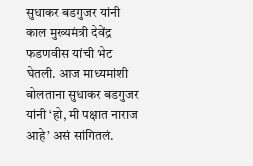सुधाकर बडगुजर यांनी काल मुख्यमंत्री देवेंद्र फडणवीस यांची भेट घेतली. आज माध्यमांशी बोलताना सुधाकर बडगुजर यांनी ‘हो, मी पक्षात नाराज आहे’ असं सांगितलं.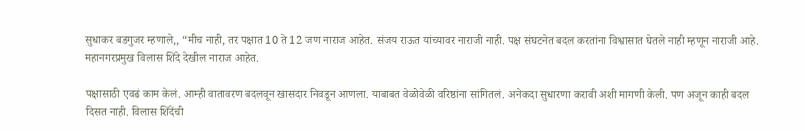सुधाकर बडगुजर म्हणाले,, “मीच नाही, तर पक्षात 10 ते 12 जण नाराज आहेत. संजय राऊत यांच्यावर नाराजी नाही. पक्ष संघटनेत बदल करतांना विश्वासात घेतले नाही म्हणून नाराजी आहे. महानगरप्रमुख विलास शिंदे देखील नाराज आहेत.

पक्षासाठी एवढं काम केलं. आम्ही वातावरण बदलवून खासदार निवडून आणला. याबाबत वेळोवेळी वरिष्ठांना सांगितलं. अनेकदा सुधारणा करावी अशी मागणी केली. पण अजून काही बदल दिसत नाही. विलास शिंदेंची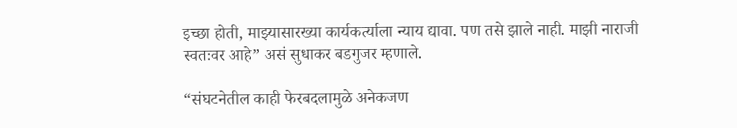इच्छा होती, माझ्यासारख्या कार्यकर्त्याला न्याय द्यावा. पण तसे झाले नाही. माझी नाराजी स्वतःवर आहे” असं सुधाकर बडगुजर म्हणाले.

“संघटनेतील काही फेरबदलामुळे अनेकजण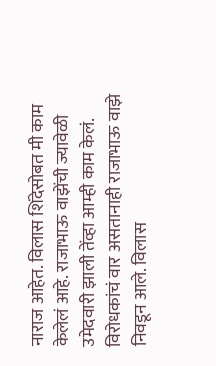नाराज आहेत. विलास शिंदेसोबत मी काम केलेलं आहे. राजाभाऊ वाझेंची ज्यावेळी उमेदवारी झाली तेंव्हा आम्ही काम केलं. विरोधकांचं वार असतानाही राजाभाऊ वाझे निवडून आले. विलास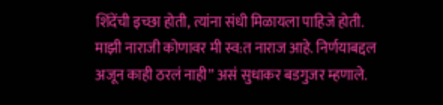शिंदेंची इच्छा होती, त्यांना संधी मिळायला पाहिजे होती. माझी नाराजी कोणावर मी स्व:त नाराज आहे. निर्णयाबद्दल अजून काही ठरलं नाही” असं सुधाकर बडगुजर म्हणाले.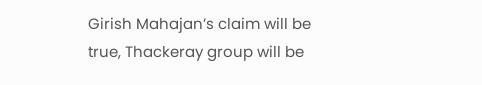Girish Mahajan’s claim will be true, Thackeray group will be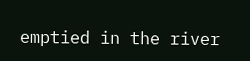emptied in the river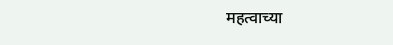महत्वाच्या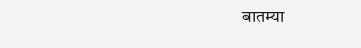बातम्या